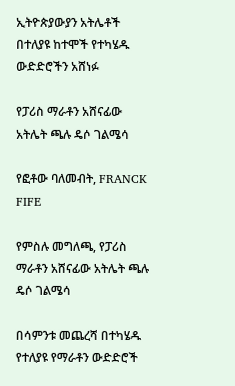ኢትዮጵያውያን አትሌቶች በተለያዩ ከተሞች የተካሄዱ ውድድሮችን አሸነፉ

የፓሪስ ማራቶን አሸናፊው አትሌት ጫሉ ዴሶ ገልሜሳ

የፎቶው ባለመብት, FRANCK FIFE

የምስሉ መግለጫ, የፓሪስ ማራቶን አሸናፊው አትሌት ጫሉ ዴሶ ገልሜሳ

በሳምንቱ መጨረሻ በተካሄዱ የተለያዩ የማራቶን ውድድሮች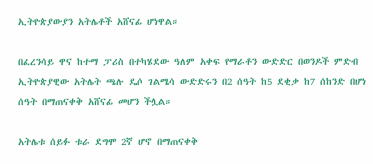ኢትዮጵያውያን አትሌቶች አሸናፊ ሆነዋል።

በፈረንሳይ ዋና ከተማ ፓሪስ በተካሄደው ዓለም አቀፍ የማራቶን ውድድር በወንዶች ምድብ ኢትዮጵያዊው አትሌት ጫሉ ዴሶ ገልሜሳ ውድድሩን በ2 ሰዓት ከ5 ደቂቃ ከ7 ሰከንድ በሆነ ሰዓት በማጠናቀቅ አሸናፊ መሆን ችሏል።

አትሌቱ ሰይፉ ቱራ ደግሞ 2ኛ ሆኖ በማጠናቀቅ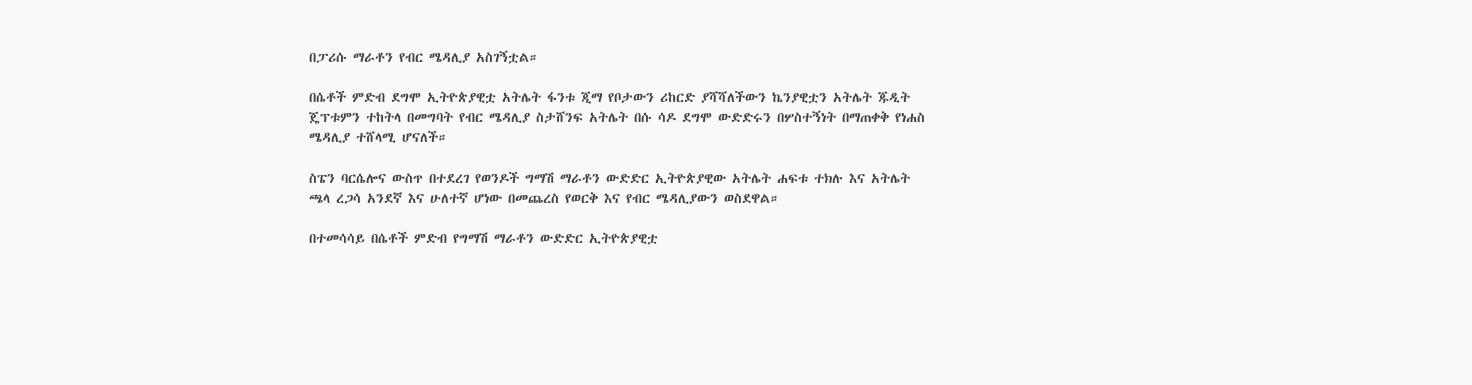በፓሪሱ ማራቶን የብር ሜዳሊያ አስገኝቷል።

በሴቶች ምድብ ደግሞ ኢትዮጵያዊቷ አትሌት ፋንቱ ጂማ የቦታውን ሪከርድ ያሻሻለችውን ኬንያዊቷን አትሌት ጁዲት ጄፕቱምን ተከትላ በመግባት የብር ሜዳሊያ ስታሸንፍ አትሌት በሱ ሳዶ ደግሞ ውድድሩን በሦስተኝነት በማጠቀቅ የነሐስ ሜዳሊያ ተሸላሚ ሆናለች።

ስፔን ባርሴሎና ውስጥ በተደረገ የወንዶች ግማሽ ማራቶን ውድድር ኢትዮጵያዊው አትሌት ሐፍቱ ተክሉ እና አትሌት ጫላ ረጋሳ አንደኛ እና ሁለተኛ ሆነው በመጨረስ የወርቅ እና የብር ሜዳሊያውን ወስደዋል።

በተመሳሳይ በሴቶች ምድብ የግማሽ ማራቶን ውድድር ኢትዮጵያዊቷ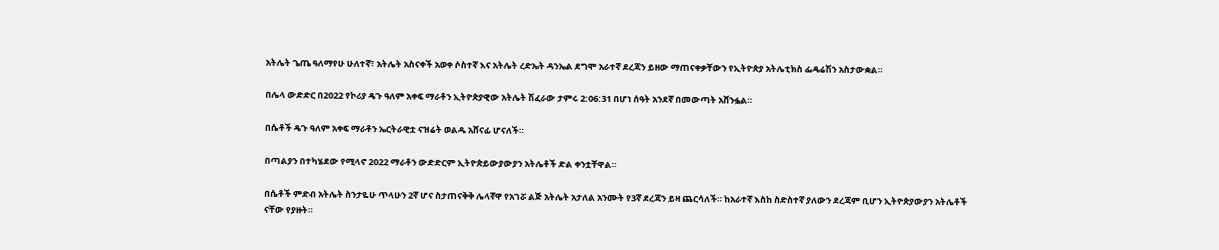አትሌት ጌጤ ዓለማየሁ ሁለተኛ፣ አትሌት አስናቀች አወቀ ሶስተኛ እና አትሌት ረድኤት ዳንኤል ደግሞ አራተኛ ደረጃን ይዘው ማጠናቀቃቸውን የኢትዮጵያ አትሌቲክስ ፌዴሬሽን አስታውቋል።

በሌላ ውድድር በ2022 የኮሪያ ዴጉ ዓለም አቀፍ ማራቶን ኢትዮጵያዊው አትሌት ሽፈራው ታምሩ 2:06:31 በሆነ ሰዓት አንደኛ በመውጣት አሸንፏል።

በሴቶች ዴጉ ዓለም አቀፍ ማራቶን ኤርትራዊቷ ናዝሬት ወልዱ አሸናፊ ሆናለች።

በጣልያን በተካሄደው የሚላኖ 2022 ማራቶን ውድድርም ኢትዮጵይውያውያን አትሌቶች ድል ቀንቷቸዋል።

በሴቶች ምድብ አትሌት ስንታዬሁ ጥላሁን 2ኛ ሆና ስታጠናቅቅ ሌላኛዋ የአገሯ ልጅ አትሌት አታለል አንሙት የ3ኛ ደረጃን ይዛ ጨርሳለች። ከአራተኛ እስከ ስድስተኛ ያለውን ደረጃም ቢሆን ኢትዮጵያውያን አትሌቶች ናቸው የያዙት።